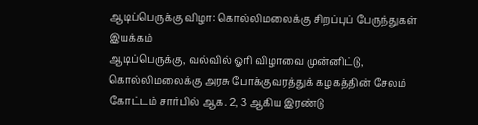ஆடிப்பெருக்கு விழா: கொல்லிமலைக்கு சிறப்புப் பேருந்துகள் இயக்கம்
ஆடிப்பெருக்கு, வல்வில் ஓரி விழாவை முன்னிட்டு, கொல்லிமலைக்கு அரசு போக்குவரத்துக் கழகத்தின் சேலம் கோட்டம் சார்பில் ஆக. 2, 3 ஆகிய இரண்டு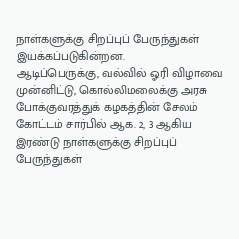நாள்களுக்கு சிறப்புப் பேருந்துகள் இயக்கப்படுகின்றன.
ஆடிப்பெருக்கு, வல்வில் ஓரி விழாவை முன்னிட்டு, கொல்லிமலைக்கு அரசு போக்குவரத்துக் கழகத்தின் சேலம் கோட்டம் சார்பில் ஆக. 2, 3 ஆகிய இரண்டு நாள்களுக்கு சிறப்புப் பேருந்துகள்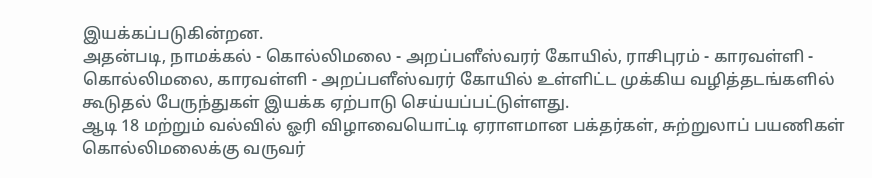இயக்கப்படுகின்றன.
அதன்படி, நாமக்கல் - கொல்லிமலை - அறப்பளீஸ்வரர் கோயில், ராசிபுரம் - காரவள்ளி - கொல்லிமலை, காரவள்ளி - அறப்பளீஸ்வரர் கோயில் உள்ளிட்ட முக்கிய வழித்தடங்களில் கூடுதல் பேருந்துகள் இயக்க ஏற்பாடு செய்யப்பட்டுள்ளது.
ஆடி 18 மற்றும் வல்வில் ஓரி விழாவையொட்டி ஏராளமான பக்தர்கள், சுற்றுலாப் பயணிகள் கொல்லிமலைக்கு வருவர்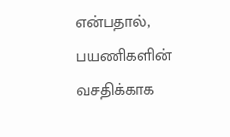என்பதால், பயணிகளின் வசதிக்காக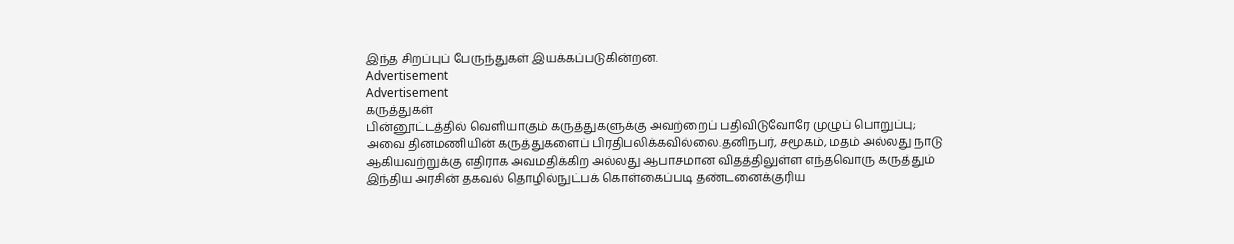இந்த சிறப்புப் பேருந்துகள் இயக்கப்படுகின்றன.
Advertisement
Advertisement
கருத்துகள்
பின்னூட்டத்தில் வெளியாகும் கருத்துகளுக்கு அவற்றைப் பதிவிடுவோரே முழுப் பொறுப்பு; அவை தினமணியின் கருத்துகளைப் பிரதிபலிக்கவில்லை.தனிநபர், சமூகம், மதம் அல்லது நாடு ஆகியவற்றுக்கு எதிராக அவமதிக்கிற அல்லது ஆபாசமான விதத்திலுள்ள எந்தவொரு கருத்தும் இந்திய அரசின் தகவல் தொழில்நுட்பக் கொள்கைப்படி தண்டனைக்குரிய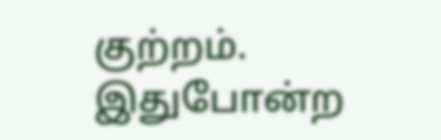குற்றம். இதுபோன்ற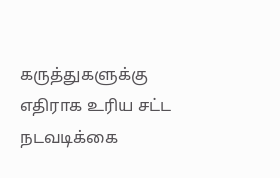கருத்துகளுக்கு எதிராக உரிய சட்ட நடவடிக்கை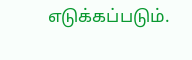எடுக்கப்படும்.